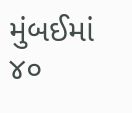મુંબઈમાં ૪૦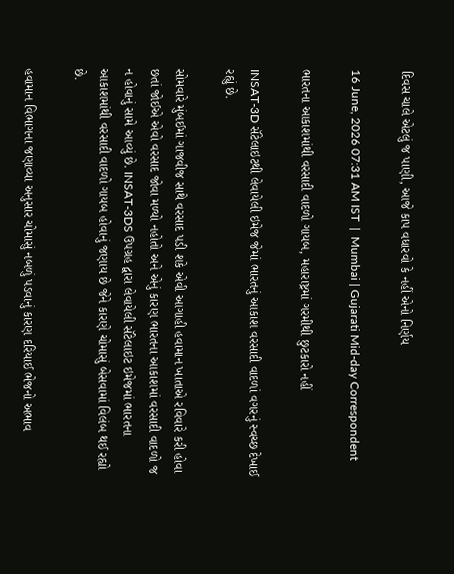દિવસ ચાલે એટલું જ પાણી, આજે કાપ વધારવો કે નહીં એનો નિર્ણય

16 June, 2026 07:31 AM IST  |  Mumbai | Gujarati Mid-day Correspondent

ભારતના આકાશમાંથી વરસાદી વાદળો ગાયબ, મહારાષ્ટ્રમાં ગરમીથી છુટકારો નહીં

INSAT-3D સૅટેલાઇટથી લેવાયેલી ઇમેજ જેમાં ભારતનું આકાશ વરસાદી વાદળાં વગરનું સ્વચ્છ દેખાઈ રહ્યું છે.

સોમવારે મુંબઈમાં ગાજવીજ સાથે વરસાદ પડી શકે એવી આગાહી હવામાન ખાતાએ રવિવારે કરી હોવા છતાં જોઈએ એવો વરસાદ જોવા મળ્યો નહોતો અને એનું કારણ ભારતના આકાશમાં વરસાદી વાદળો જ ન હોવાનું સામે આવ્યું છે. INSAT-3DS ઉપગ્રહ દ્વારા લેવાયેલી સૅટેલાઇટ ઇમેજમાં ભારતના આકાશમાંથી વરસાદી વાદળો ગાયબ હોવાનું જણાય છે જેને કારણે ચોમાસું બેસવામાં વિલંબ થઈ રહ્યો છે.

હવામાન વિભાગના જણાવ્યા અનુસાર ચોમાસું નબળું પડવાનું કારણ દરિયાઈ ભેજનો અભાવ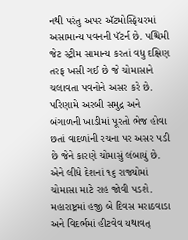નથી પરંતુ અપર ઍટમોસ્ફિયરમાં અસામાન્ય પવનની પૅટર્ન છે. પશ્ચિમી જેટ સ્ટ્રીમ સામાન્ય કરતાં વધુ દક્ષિણ તરફ ખસી ગઈ છે જે ચોમાસાને ચલાવતા પવનોને અસર કરે છે. પરિણામે અરબી સમુદ્ર અને બંગાળની ખાડીમાં પૂરતો ભેજ હોવા છતાં વાદળાંની રચના પર અસર પડી છે જેને કારણે ચોમાસું લંબાયું છે. એને લીધે દેશનાં ૧૬ રાજ્યોમાં ચોમાસા માટે રાહ જોવી પડશે. મહારાષ્ટ્રમાં હજી બે દિવસ મરાઠવાડા અને વિદર્ભમાં હીટવેવ યથાવત્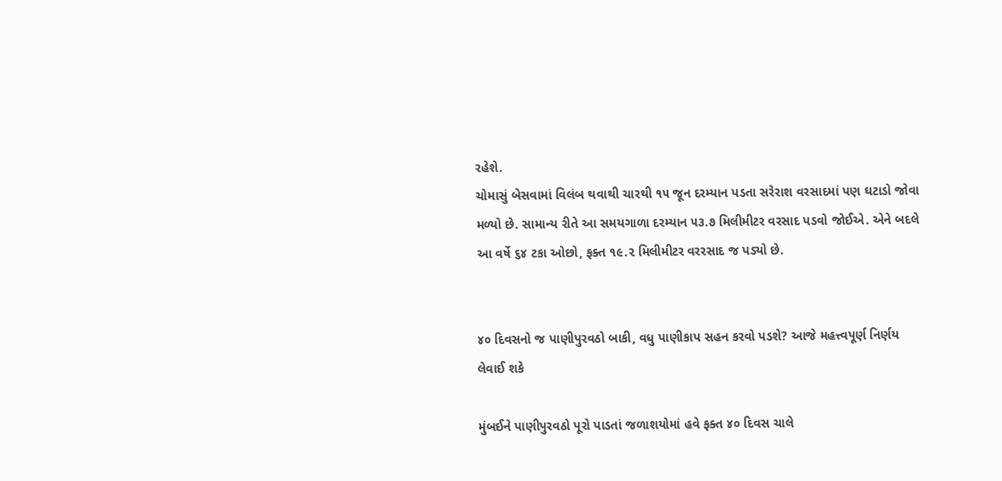રહેશે.
ચોમાસું બેસવામાં વિલંબ થવાથી ચારથી ૧૫ જૂન દરમ્યાન પડતા સરેરાશ વરસાદમાં પણ ઘટાડો જોવા મળ્યો છે. સામાન્ય રીતે આ સમયગાળા દરમ્યાન ૫૩.૭ મિલીમીટર વરસાદ પડવો જોઈએ. એને બદલે આ વર્ષે ૬૪ ટકા ઓછો, ફક્ત ૧૯.૨ મિલીમીટર વરરસાદ જ પડ્યો છે.


૪૦ દિવસનો જ પાણીપુરવઠો બાકી, વધુ પાણીકાપ સહન કરવો પડશે? આજે મહત્ત્વપૂર્ણ નિર્ણય લેવાઈ શકે

મુંબઈને પાણીપુરવઠો પૂરો પાડતાં જળાશયોમાં હવે ફક્ત ૪૦ દિવસ ચાલે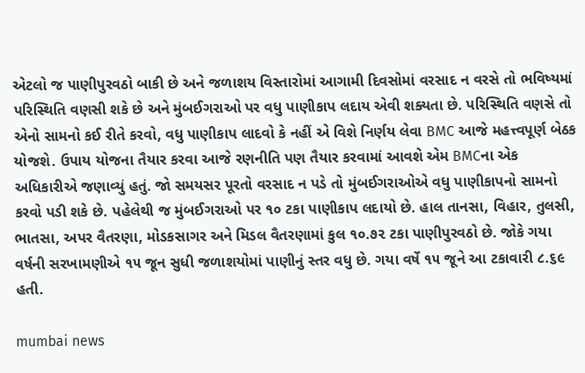એટલો જ પાણીપુરવઠો બાકી છે અને જળાશય વિસ્તારોમાં આગામી દિવસોમાં વરસાદ ન વરસે તો ભવિષ્યમાં પરિસ્થિતિ વણસી શકે છે અને મુંબઈગરાઓ પર વધુ પાણીકાપ લદાય એવી શક્યતા છે. પરિસ્થિતિ વણસે તો એનો સામનો કઈ રીતે કરવો, વધુ પાણીકાપ લાદવો કે નહીં એ વિશે નિર્ણય લેવા BMC આજે મહત્ત્વપૂર્ણ બેઠક યોજશે. ઉપાય યોજના તૈયાર કરવા આજે રણનીતિ પણ તૈયાર કરવામાં આવશે એમ BMCના એક અધિકારીએ જણાવ્યું હતું. જો સમયસર પૂરતો વરસાદ ન પડે તો મુંબઈગરાઓએ વધુ પાણીકાપનો સામનો કરવો પડી શકે છે. પહેલેથી જ મુંબઈગરાઓ પર ૧૦ ટકા પાણીકાપ લદાયો છે. હાલ તાનસા, વિહાર, તુલસી, ભાતસા, અપર વૈતરણા, મોડકસાગર અને મિડલ વૈતરણામાં કુલ ૧૦.૭૨ ટકા પાણીપુરવઠો છે. જોકે ગયા વર્ષની સરખામણીએ ૧૫ જૂન સુધી જળાશયોમાં પાણીનું સ્તર વધુ છે. ગયા વર્ષે ૧૫ જૂને આ ટકાવારી ૮.૬૯ હતી.

mumbai news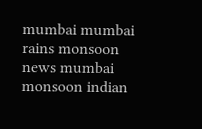mumbai mumbai rains monsoon news mumbai monsoon indian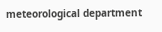meteorological department